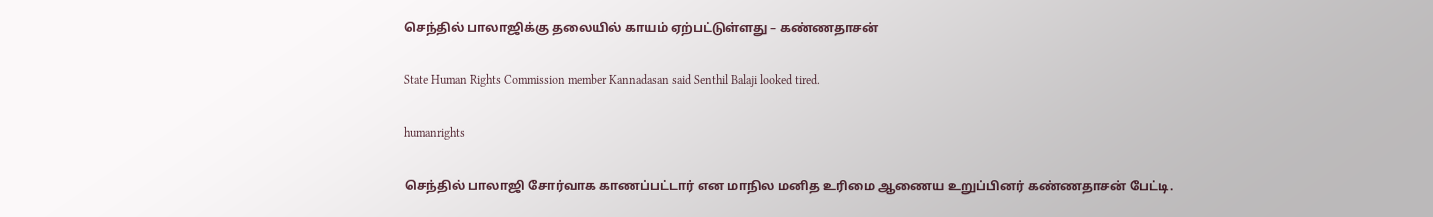செந்தில் பாலாஜிக்கு தலையில் காயம் ஏற்பட்டுள்ளது – கண்ணதாசன்

State Human Rights Commission member Kannadasan said Senthil Balaji looked tired.

humanrights

செந்தில் பாலாஜி சோர்வாக காணப்பட்டார் என மாநில மனித உரிமை ஆணைய உறுப்பினர் கண்ணதாசன் பேட்டி.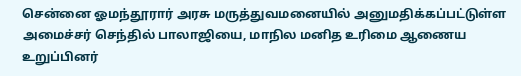சென்னை ஓமந்தூரார் அரசு மருத்துவமனையில் அனுமதிக்கப்பட்டுள்ள அமைச்சர் செந்தில் பாலாஜியை, மாநில மனித உரிமை ஆணைய உறுப்பினர்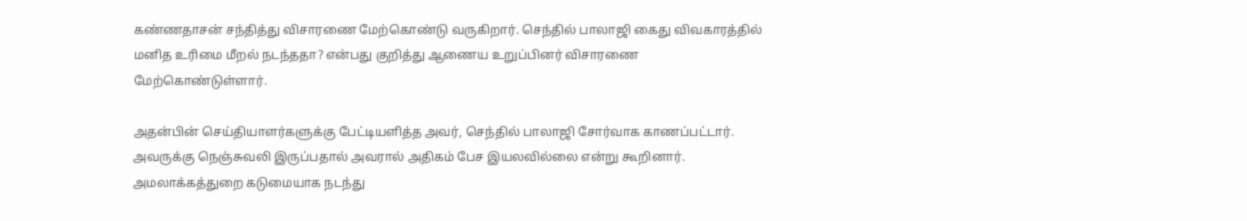கண்ணதாசன் சந்தித்து விசாரணை மேற்கொண்டு வருகிறார். செந்தில் பாலாஜி கைது விவகாரத்தில் மனித உரிமை மீறல் நடந்ததா? என்பது குறித்து ஆணைய உறுப்பினர் விசாரணை மேற்கொண்டுள்ளார்.

அதன்பின் செய்தியாளர்களுக்கு பேட்டியளித்த அவர், செந்தில் பாலாஜி சோர்வாக காணப்பட்டார். அவருக்கு நெஞ்சுவலி இருப்பதால் அவரால் அதிகம் பேச இயலவில்லை என்று கூறினார். அமலாக்கத்துறை கடுமையாக நடந்து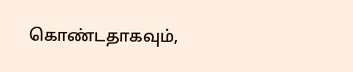கொண்டதாகவும்,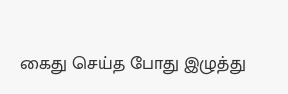கைது செய்த போது இழுத்து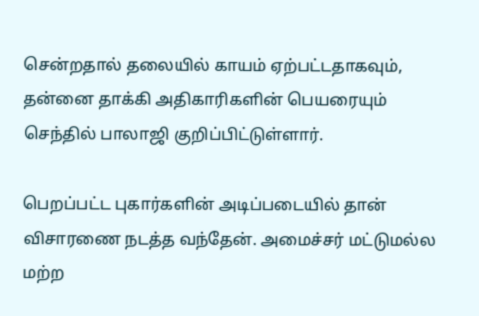சென்றதால் தலையில் காயம் ஏற்பட்டதாகவும், தன்னை தாக்கி அதிகாரிகளின் பெயரையும் செந்தில் பாலாஜி குறிப்பிட்டுள்ளார்.

பெறப்பட்ட புகார்களின் அடிப்படையில் தான் விசாரணை நடத்த வந்தேன். அமைச்சர் மட்டுமல்ல மற்ற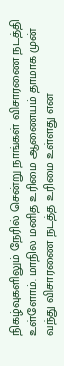நிகழ்வுகளிலும் நேரில் சென்று நாங்கள் விசாரணை நடத்தி உள்ளோம். மாநில மனித உரிமை ஆணையம் தாமாக முன் வந்து விசாரணை நடத்த உரிமை உள்ளது என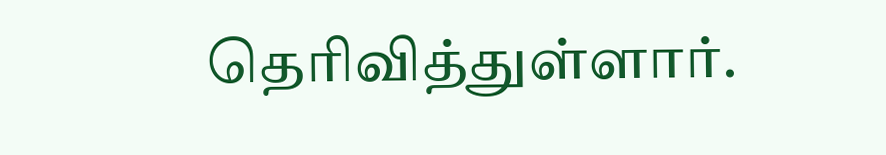தெரிவித்துள்ளார்.